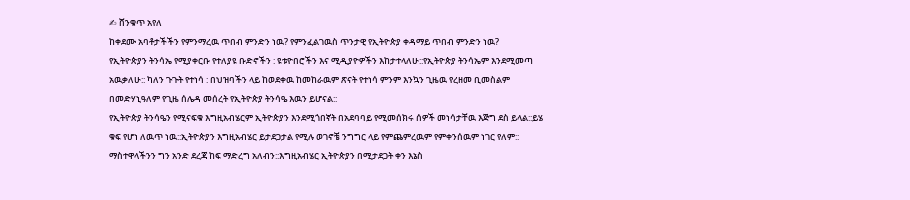✍ ሸንቁጥ አየለ
ከቀደሙ አባቶታችችን የምንማረዉ ጥበብ ምንድን ነዉ? የምንፈልገዉስ ጥንታዊ የኢትዮጵያ ቀዳማይ ጥበብ ምንድን ነዉ?
የኢትዮጵያን ትንሳኤ የሚያቀርቡ የተለያዩ ቡድኖችን : ዩቱዮበሮችን እና ሚዲያዮዎችን እከታተላለሁ::የኢትዮጵያ ትንሳኤም እንደሚመጣ አዉቃለሁ:: ካለን ጉጉት የተነሳ : በህዝባችን ላይ ከወደቀዉ ከመከራዉም ጽናት የተነሳ ምንም እንኳን ጊዜዉ የረዘመ ቢመስልም በመድሃኒዓለም የጊዜ ሰሌዳ መሰረት የኢትዮጵያ ትንሳዔ እዉን ይሆናል::
የኢትዮጵያ ትንሳዔን የሚናፍቁ እግዚአብሄርም ኢትዮጵያን እንደሚጎበኛት በአደባባይ የሚመሰክሩ ሰዎች መነሳታቸዉ እጅግ ደስ ይላል::ይሄ ቁፍ የሆነ ለዉጥ ነዉ::ኢትዮጵያን እግዚአብሄር ይታደጋታል የሚሉ ወገኖቼ ንግግር ላይ የምጨምረዉም የምቀንሰዉም ነገር የለም::
ማስተዋላችንን ግን አንድ ደረጃ ከፍ ማድረግ አለብን::እግዚአብሄር ኢትዮጵያን በሚታደጋት ቀን እኔስ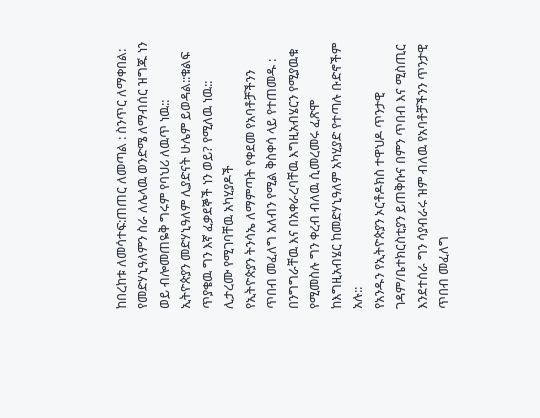ከበረከቱ ለመሳተፍ:ጠጠር ለመጣል : ስንጥር ለማቀበል: የመድሃኒዓለምን ስራ ለሌላዉ ወንድሜ ለማብሰር ዝግጁ ነን ወይ ብሎመጠዬቅ ግሩም የባህሪ ለዉጥ ነዉ::
ኢትዮጵያን መድሃኒዓለም ሊያድናት ሁሌም ይወዳል::ቁልፍ ጥያቄዉ ግን እኛ ፈቃደኞች ነን ወይ? የሚለዉ ነዉ::
ሊታረሙ የሚገባቸዉ አካሂያዶች
የኢትዮጵያን ትንሳኤ ለማምጣት የቀደመ የአባቶቻችንን ጥበብ መፈለግ አለብን የሚል ቅስቀሳ ላይ የተጠመዱ : በንግግራቸዉ እና በአቀራረባቸዉ እግዚአብሄርን የሚያዉቁ የሚመስሉ ግን ቀረብ ብለዉ ሲመረመሩ ፈጽሞ ከእግዚአብሄር ከመድሃኒዓለም አካሂያድ የተጣሉ ቡድኖችም አሉ::
የአንዱን የኢትዮጵያን ኦርቶዶክስ ተዋህዶ ጥንታዊ ገዳም/ቤተክርስቲያን ይጠቅሱና በምን ጥበብ እና ሚስጢር እንደተሰራ ግን ሳያብራሩ ዝም ብለዉ የአባቶቻችንን ጥንታዊ ጥበብ መፈለግ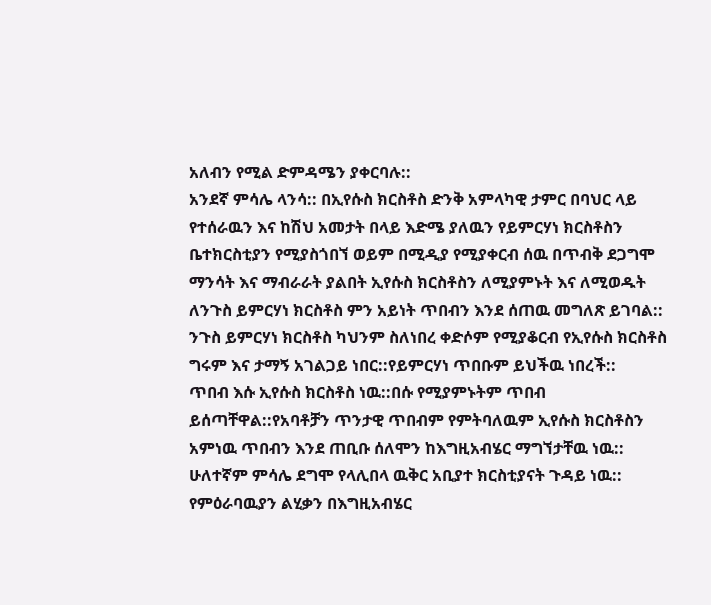አለብን የሚል ድምዳሜን ያቀርባሉ::
አንደኛ ምሳሌ ላንሳ:: በኢየሱስ ክርስቶስ ድንቅ አምላካዊ ታምር በባህር ላይ የተሰራዉን እና ከሽህ አመታት በላይ እድሜ ያለዉን የይምርሃነ ክርስቶስን ቤተክርስቲያን የሚያስጎበኘ ወይም በሚዲያ የሚያቀርብ ሰዉ በጥብቅ ደጋግሞ ማንሳት እና ማብራራት ያልበት ኢየሱስ ክርስቶስን ለሚያምኑት እና ለሚወዱት ለንጉስ ይምርሃነ ክርስቶስ ምን አይነት ጥበብን እንደ ሰጠዉ መግለጽ ይገባል:: ንጉስ ይምርሃነ ክርስቶስ ካህንም ስለነበረ ቀድሶም የሚያቆርብ የኢየሱስ ክርስቶስ ግሩም እና ታማኝ አገልጋይ ነበር::የይምርሃነ ጥበቡም ይህችዉ ነበረች::
ጥበብ እሱ ኢየሱስ ክርስቶስ ነዉ::በሱ የሚያምኑትም ጥበብ ይሰጣቸዋል::የአባቶቻን ጥንታዊ ጥበብም የምትባለዉም ኢየሱስ ክርስቶስን አምነዉ ጥበብን እንደ ጠቢቡ ሰለሞን ከእግዚአብሄር ማግኘታቸዉ ነዉ::
ሁለተኛም ምሳሌ ደግሞ የላሊበላ ዉቅር አቢያተ ክርስቲያናት ጉዳይ ነዉ:: የምዕራባዉያን ልሂቃን በእግዚአብሄር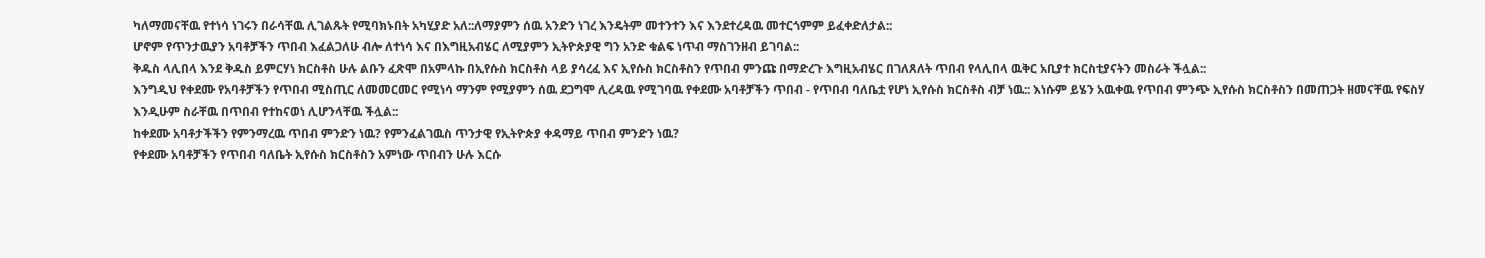ካለማመናቸዉ የተነሳ ነገሩን በራሳቸዉ ሊገልጹት የሚባክኑበት አካሂያድ አለ::ለማያምን ሰዉ አንድን ነገረ እንዴትም መተንተን እና እንደተረዳዉ መተርጎምም ይፈቀድለታል::
ሆኖም የጥንታዉያን አባቶቻችን ጥበብ እፈልጋለሁ ብሎ ለተነሳ እና በእግዚአብሄር ለሚያምን ኢትዮጵያዊ ግን አንድ ቁልፍ ነጥብ ማስገንዘብ ይገባል::
ቅዱስ ላሊበላ እንደ ቅዱስ ይምርሃነ ክርስቶስ ሁሉ ልቡን ፈጽሞ በአምላኩ በኢየሱስ ክርስቶስ ላይ ያሳረፈ እና ኢየሱስ ክርስቶስን የጥበብ ምንጩ በማድረጉ እግዚአብሄር በገለጸለት ጥበብ የላሊበላ ዉቅር አቢያተ ክርስቲያናትን መስራት ችሏል::
እንግዲህ የቀደሙ የአባቶቻችን የጥበብ ሚስጢር ለመመርመር የሚነሳ ማንም የሚያምን ሰዉ ደጋግሞ ሊረዳዉ የሚገባዉ የቀደሙ አባቶቻችን ጥበብ - የጥበብ ባለቤቷ የሆነ ኢየሱስ ክርስቶስ ብቻ ነዉ:: እነሱም ይሄን አዉቀዉ የጥበብ ምንጭ ኢየሱስ ክርስቶስን በመጠጋት ዘመናቸዉ የፍስሃ እንዲሁም ስራቸዉ በጥበብ የተከናወነ ሊሆንላቸዉ ችሏል::
ከቀደሙ አባቶታችችን የምንማረዉ ጥበብ ምንድን ነዉ? የምንፈልገዉስ ጥንታዊ የኢትዮጵያ ቀዳማይ ጥበብ ምንድን ነዉ?
የቀደሙ አባቶቻችን የጥበብ ባለቤት ኢየሱስ ክርስቶስን አምነው ጥበብን ሁሉ እርሱ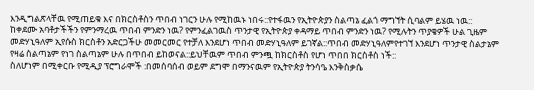እንዲግልጽላቸዉ የሚጠይቁ እና በክርስቶስን ጥበብ ነገርን ሁሉ የሚከዉኑ ነበሩ::የተፋዉን የኢትዮጵያን ስልጣኔ ፈልጎ ማግኘት ሲባልም ይሄዉ ነዉ::
ከቀደሙ አባቶታችችን የምንማረዉ ጥበብ ምንድን ነዉ? የምንፈልገዉስ ጥንታዊ የኢትዮጵያ ቀዳማይ ጥበብ ምንድን ነዉ? የሚሉትን ጥያቄዎች ሁል ጊዜም መድሃኒዓለም ኢየሱስ ክርስቶን አድርጋችሁ መመርመር የተቻለ እንደሆነ ጥበብ መድሃኒዓለም ይገኛል::ጥበብ መድሃኒዓለምየተገኘ እንደሆነ ጥንታዊ ስልታኔም የዛሬ ስልጣኔም የነገ ስልጣኔም ሁሉ በጥበብ ይከወናል::ይህቸዉም ጥበብ ምንጯ ከክርስቶስ የሆነ ጥበበ ክርስቶስ ነች::
ስለሆነም በሚቀርቡ የሚዲያ ፕሮግራሞች :በመሰባሰብ ወይም ደግሞ በማንናዉም የኢትዮጵያ ትንሳዔ እንቅስቃሴ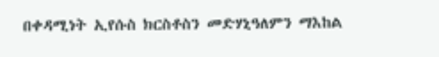በቀዳሚነት ኢየሱስ ክርስቶስን መድሃኒዓለምን ማእከል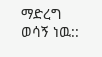ማድረግ ወሳኝ ነዉ::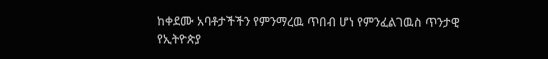ከቀደሙ አባቶታችችን የምንማረዉ ጥበብ ሆነ የምንፈልገዉስ ጥንታዊ የኢትዮጵያ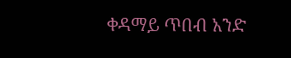ቀዳማይ ጥበብ አንድ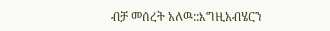ብቻ መሰረት አለዉ::እግዚአብሄርን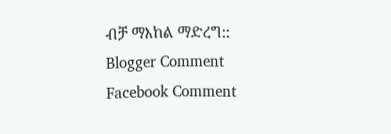ብቻ ማእከል ማድረግ::
Blogger Comment
Facebook Comment